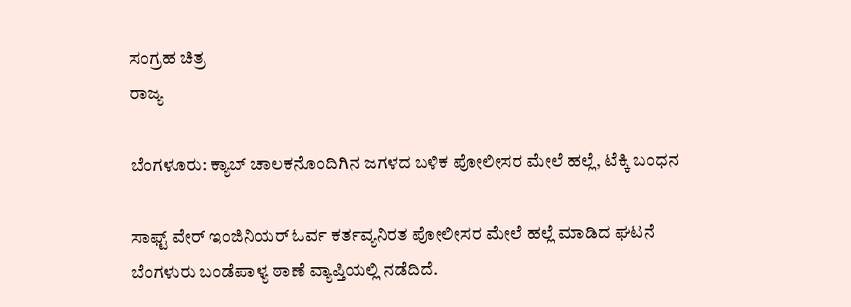ಸಂಗ್ರಹ ಚಿತ್ರ
ರಾಜ್ಯ

ಬೆಂಗಳೂರು: ಕ್ಯಾಬ್ ಚಾಲಕನೊಂದಿಗಿನ ಜಗಳದ ಬಳಿಕ ಪೋಲೀಸರ ಮೇಲೆ ಹಲ್ಲೆ, ಟೆಕ್ಕಿ ಬಂಧನ

ಸಾಫ್ಟ್ ವೇರ್ ಇಂಜಿನಿಯರ್ ಓರ್ವ ಕರ್ತವ್ಯನಿರತ ಪೋಲೀಸರ ಮೇಲೆ ಹಲ್ಲೆ ಮಾಡಿದ ಘಟನೆ ಬೆಂಗಳುರು ಬಂಡೆಪಾಳ್ಯ ಠಾಣೆ ವ್ಯಾಪ್ತಿಯಲ್ಲಿ ನಡೆದಿದೆ.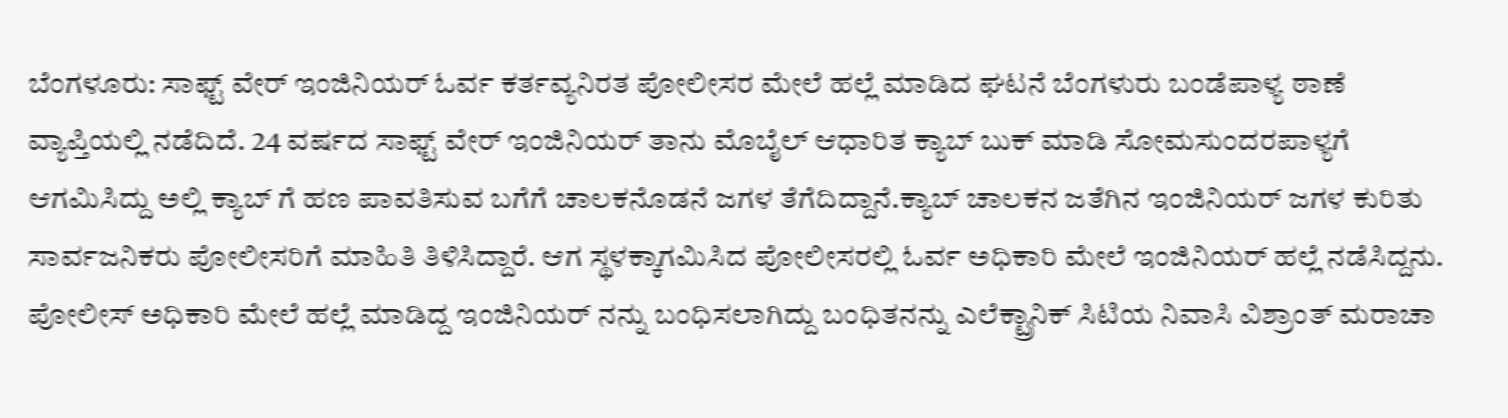ಬೆಂಗಳೂರು: ಸಾಫ್ಟ್ ವೇರ್ ಇಂಜಿನಿಯರ್ ಓರ್ವ ಕರ್ತವ್ಯನಿರತ ಪೋಲೀಸರ ಮೇಲೆ ಹಲ್ಲೆ ಮಾಡಿದ ಘಟನೆ ಬೆಂಗಳುರು ಬಂಡೆಪಾಳ್ಯ ಠಾಣೆ ವ್ಯಾಪ್ತಿಯಲ್ಲಿ ನಡೆದಿದೆ. 24 ವರ್ಷದ ಸಾಫ್ಟ್ ವೇರ್ ಇಂಜಿನಿಯರ್ ತಾನು ಮೊಬೈಲ್ ಆಧಾರಿತ ಕ್ಯಾಬ್ ಬುಕ್ ಮಾಡಿ ಸೋಮಸುಂದರಪಾಳ್ಯಗೆ ಆಗಮಿಸಿದ್ದು ಅಲ್ಲಿ ಕ್ಯಾಬ್ ಗೆ ಹಣ ಪಾವತಿಸುವ ಬಗೆಗೆ ಚಾಲಕನೊಡನೆ ಜಗಳ ತೆಗೆದಿದ್ದಾನೆ.ಕ್ಯಾಬ್ ಚಾಲಕನ ಜತೆಗಿನ ಇಂಜಿನಿಯರ್ ಜಗಳ ಕುರಿತು ಸಾರ್ವಜನಿಕರು ಪೋಲೀಸರಿಗೆ ಮಾಹಿತಿ ತಿಳಿಸಿದ್ದಾರೆ. ಆಗ ಸ್ಥಳಕ್ಕಾಗಮಿಸಿದ ಪೋಲೀಸರಲ್ಲಿ ಓರ್ವ ಅಧಿಕಾರಿ ಮೇಲೆ ಇಂಜಿನಿಯರ್ ಹಲ್ಲೆ ನಡೆಸಿದ್ದನು.
ಪೋಲೀಸ್ ಅಧಿಕಾರಿ ಮೇಲೆ ಹಲ್ಲೆ ಮಾಡಿದ್ದ ಇಂಜಿನಿಯರ್ ನನ್ನು ಬಂಧಿಸಲಾಗಿದ್ದು ಬಂಧಿತನನ್ನು ಎಲೆಕ್ಟ್ರಾನಿಕ್ ಸಿಟಿಯ ನಿವಾಸಿ ವಿಶ್ರಾಂತ್ ಮರಾಚಾ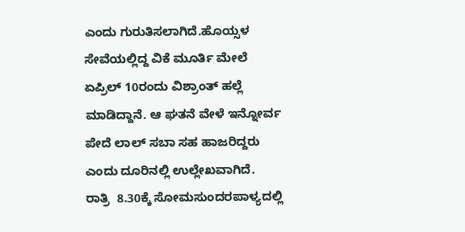ಎಂದು ಗುರುತಿಸಲಾಗಿದೆ.ಹೊಯ್ಸಳ ಸೇವೆಯಲ್ಲಿದ್ದ ವಿಕೆ ಮೂರ್ತಿ ಮೇಲೆ ಏಪ್ರಿಲ್ 10ರಂದು ವಿಶ್ರಾಂತ್ ಹಲ್ಲೆ ಮಾಡಿದ್ದಾನೆ. ಆ ಘತನೆ ವೇಳೆ ಇನ್ನೋರ್ವ ಪೇದೆ ಲಾಲ್ ಸಬಾ ಸಹ ಹಾಜರಿದ್ದರು ಎಂದು ದೂರಿನಲ್ಲಿ ಉಲ್ಲೇಖವಾಗಿದೆ.
ರಾತ್ರಿ  8.30ಕ್ಕೆ ಸೋಮಸುಂದರಪಾಳ್ಯದಲ್ಲಿ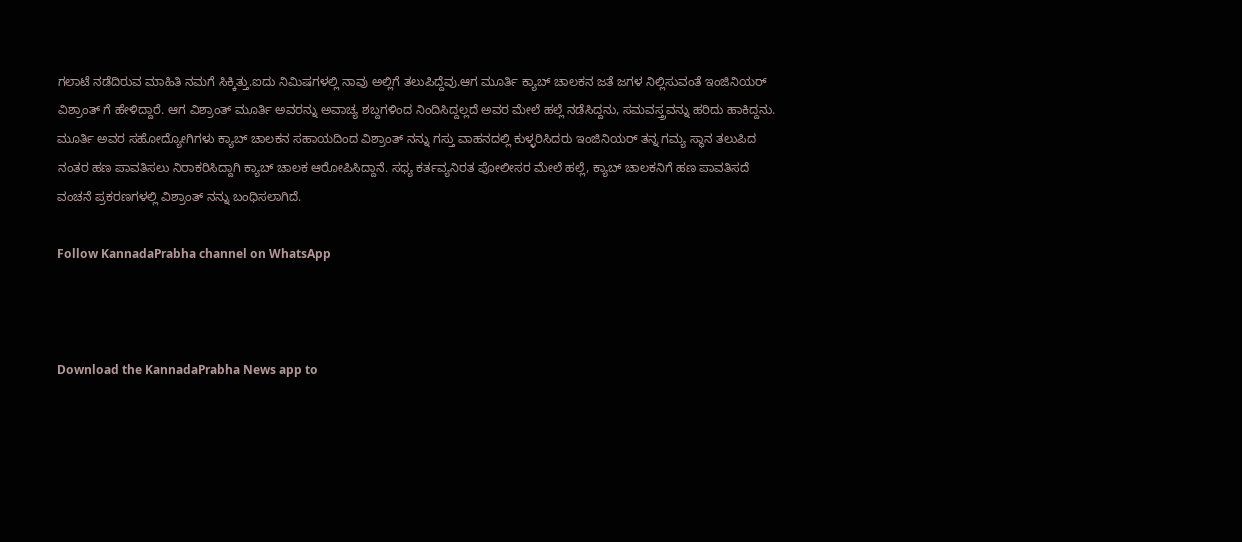ಗಲಾಟೆ ನಡೆದಿರುವ ಮಾಹಿತಿ ನಮಗೆ ಸಿಕ್ಕಿತ್ತು.ಐದು ನಿಮಿಷಗಳಲ್ಲಿ ನಾವು ಅಲ್ಲಿಗೆ ತಲುಪಿದ್ದೆವು.ಆಗ ಮೂರ್ತಿ ಕ್ಯಾಬ್ ಚಾಲಕನ ಜತೆ ಜಗಳ ನಿಲ್ಲಿಸುವಂತೆ ಇಂಜಿನಿಯರ್ ವಿಶ್ರಾಂತ್ ಗೆ ಹೇಳಿದ್ದಾರೆ. ಆಗ ವಿಶ್ರಾಂತ್ ಮೂರ್ತಿ ಅವರನ್ನು ಅವಾಚ್ಯ ಶಬ್ದಗಳಿಂದ ನಿಂದಿಸಿದ್ದಲ್ಲದೆ ಅವರ ಮೇಲೆ ಹಲ್ಲೆ ನಡೆಸಿದ್ದನು, ಸಮವಸ್ತ್ರವನ್ನು ಹರಿದು ಹಾಕಿದ್ದನು.
ಮೂರ್ತಿ ಅವರ ಸಹೋದ್ಯೋಗಿಗಳು ಕ್ಯಾಬ್ ಚಾಲಕನ ಸಹಾಯದಿಂದ ವಿಶ್ರಾಂತ್ ನನ್ನು ಗಸ್ತು ವಾಹನದಲ್ಲಿ ಕುಳ್ಳರಿಸಿದರು ಇಂಜಿನಿಯರ್ ತನ್ನ ಗಮ್ಯ ಸ್ಥಾನ ತಲುಪಿದ ನಂತರ ಹಣ ಪಾವತಿಸಲು ನಿರಾಕರಿಸಿದ್ದಾಗಿ ಕ್ಯಾಬ್ ಚಾಲಕ ಆರೋಪಿಸಿದ್ದಾನೆ. ಸಧ್ಯ ಕರ್ತವ್ಯನಿರತ ಪೋಲೀಸರ ಮೇಲೆ ಹಲ್ಲೆ, ಕ್ಯಾಬ್ ಚಾಲಕನಿಗೆ ಹಣ ಪಾವತಿಸದೆ ವಂಚನೆ ಪ್ರಕರಣಗಳಲ್ಲಿ ವಿಶ್ರಾಂತ್ ನನ್ನು ಬಂಧಿಸಲಾಗಿದೆ.

Follow KannadaPrabha channel on WhatsApp



Download the KannadaPrabha News app to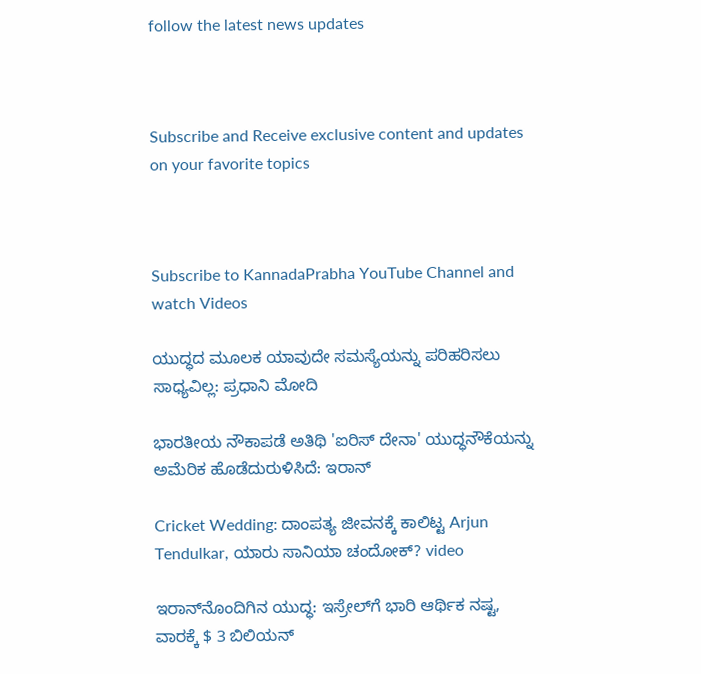follow the latest news updates



Subscribe and Receive exclusive content and updates on your favorite topics



Subscribe to KannadaPrabha YouTube Channel and watch Videos

ಯುದ್ಧದ ಮೂಲಕ ಯಾವುದೇ ಸಮಸ್ಯೆಯನ್ನು ಪರಿಹರಿಸಲು ಸಾಧ್ಯವಿಲ್ಲ: ಪ್ರಧಾನಿ ಮೋದಿ

ಭಾರತೀಯ ನೌಕಾಪಡೆ ಅತಿಥಿ 'ಐರಿಸ್ ದೇನಾ' ಯುದ್ಧನೌಕೆಯನ್ನು ಅಮೆರಿಕ ಹೊಡೆದುರುಳಿಸಿದೆ: ಇರಾನ್

Cricket Wedding: ದಾಂಪತ್ಯ ಜೀವನಕ್ಕೆ ಕಾಲಿಟ್ಟ Arjun Tendulkar, ಯಾರು ಸಾನಿಯಾ ಚಂದೋಕ್? video

ಇರಾನ್‌ನೊಂದಿಗಿನ ಯುದ್ಧ: ಇಸ್ರೇಲ್‌ಗೆ ಭಾರಿ ಆರ್ಥಿಕ ನಷ್ಟ, ವಾರಕ್ಕೆ $ 3 ಬಿಲಿಯನ್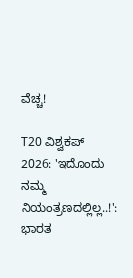ವೆಚ್ಚ!

T20 ವಿಶ್ವಕಪ್ 2026: 'ಇದೊಂದು ನಮ್ಮ ನಿಯಂತ್ರಣದಲ್ಲಿಲ್ಲ..!': ಭಾರತ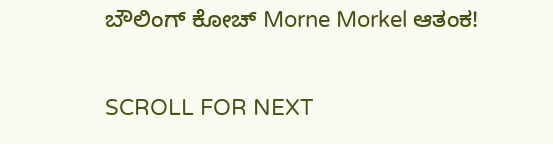ಬೌಲಿಂಗ್ ಕೋಚ್ Morne Morkel ಆತಂಕ!

SCROLL FOR NEXT